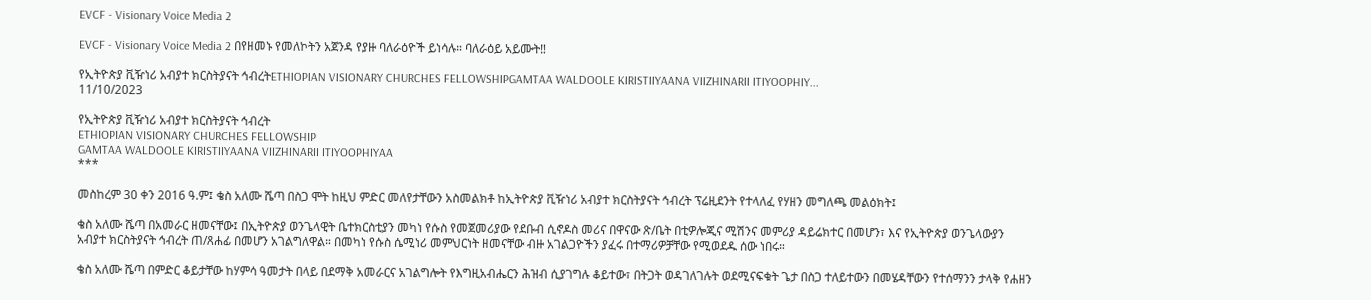EVCF - Visionary Voice Media 2

EVCF - Visionary Voice Media 2 በየዘመኑ የመለኮትን አጀንዳ የያዙ ባለራዕዮች ይነሳሉ። ባለራዕይ አይሙት‼

የኢትዮጵያ ቪዥነሪ አብያተ ክርስትያናት ኅብረትETHIOPIAN VISIONARY CHURCHES FELLOWSHIPGAMTAA WALDOOLE KIRISTIIYAANA VIIZHINARII ITIYOOPHIY...
11/10/2023

የኢትዮጵያ ቪዥነሪ አብያተ ክርስትያናት ኅብረት
ETHIOPIAN VISIONARY CHURCHES FELLOWSHIP
GAMTAA WALDOOLE KIRISTIIYAANA VIIZHINARII ITIYOOPHIYAA
***

መስከረም 30 ቀን 2016 ዓ.ም፤ ቄስ አለሙ ሼጣ በስጋ ሞት ከዚህ ምድር መለየታቸውን አስመልክቶ ከኢትዮጵያ ቪዥነሪ አብያተ ክርስትያናት ኅብረት ፕሬዚደንት የተላለፈ የሃዘን መግለጫ መልዕክት፤

ቄስ አለሙ ሼጣ በአመራር ዘመናቸው፤ በኢትዮጵያ ወንጌላዊት ቤተክርስቲያን መካነ የሱስ የመጀመሪያው የደቡብ ሲኖዶስ መሪና በዋናው ጽ/ቤት በቲዎሎጂና ሚሽንና መምሪያ ዳይሬክተር በመሆን፣ እና የኢትዮጵያ ወንጌላውያን አብያተ ክርስትያናት ኅብረት ጠ/ጸሐፊ በመሆን አገልግለዋል። በመካነ የሱስ ሴሚነሪ መምህርነት ዘመናቸው ብዙ አገልጋዮችን ያፈሩ በተማሪዎቻቸው የሚወደዱ ሰው ነበሩ።

ቄስ አለሙ ሼጣ በምድር ቆይታቸው ከሃምሳ ዓመታት በላይ በደማቅ አመራርና አገልግሎት የእግዚአብሔርን ሕዝብ ሲያገግሉ ቆይተው፣ በትጋት ወዳገለገሉት ወደሚናፍቁት ጌታ በስጋ ተለይተውን በመሄዳቸውን የተሰማንን ታላቅ የሐዘን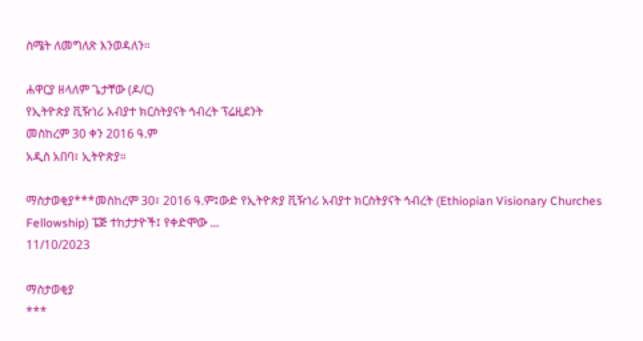ስሜት ለመግለጽ እንወዳለን።

ሐዋርያ ዘላለም ጌታቸው (ዶ/ር)
የኢትዮጵያ ቪዥነሪ አብያተ ክርስትያናት ኅብረት ፕሬዚደንት
መስከረም 30 ቀን 2016 ዓ.ም
አዲስ አበባ፣ ኢትዮጵያ።

ማስታወቂያ***መስከረም 30፣ 2016 ዓ.ም፤ውድ የኢትዮጵያ ቪዥነሪ አብያተ ክርስትያናት ኅብረት (Ethiopian Visionary Churches Fellowship) ፔጅ ተከታታዮች፤ የቀድሞው ...
11/10/2023

ማስታወቂያ
***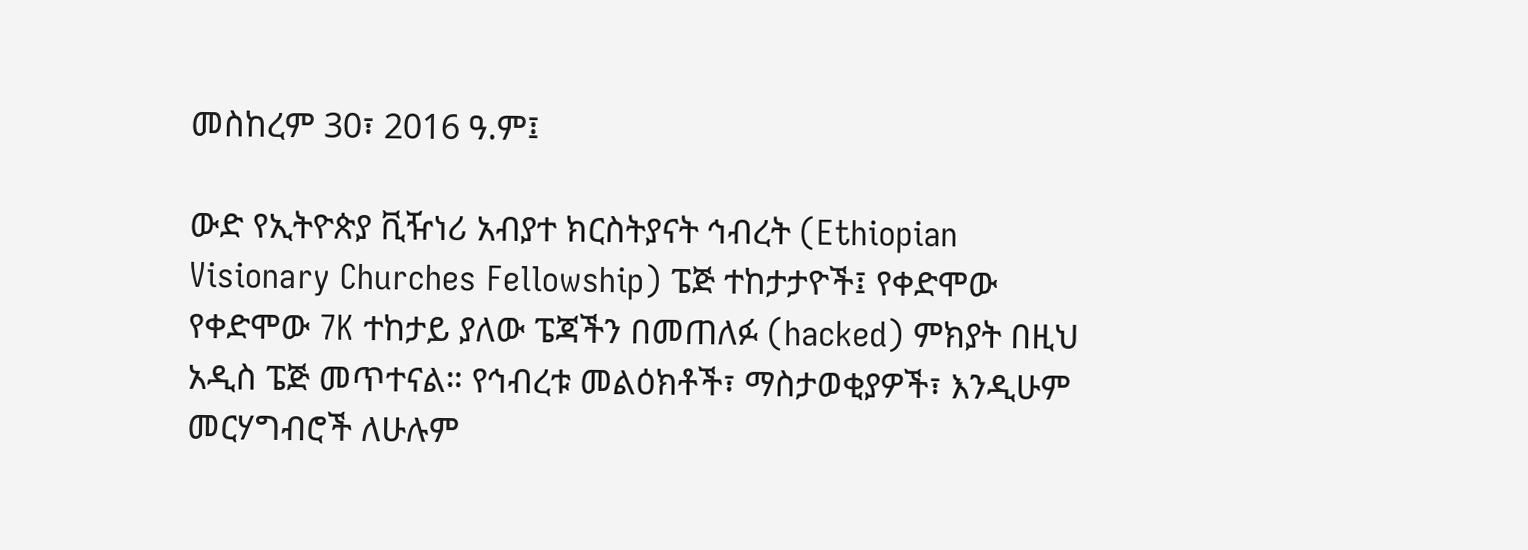መስከረም 30፣ 2016 ዓ.ም፤

ውድ የኢትዮጵያ ቪዥነሪ አብያተ ክርስትያናት ኅብረት (Ethiopian Visionary Churches Fellowship) ፔጅ ተከታታዮች፤ የቀድሞው የቀድሞው 7K ተከታይ ያለው ፔጃችን በመጠለፉ (hacked) ምክያት በዚህ አዲስ ፔጅ መጥተናል። የኅብረቱ መልዕክቶች፣ ማስታወቂያዎች፣ እንዲሁም መርሃግብሮች ለሁሉም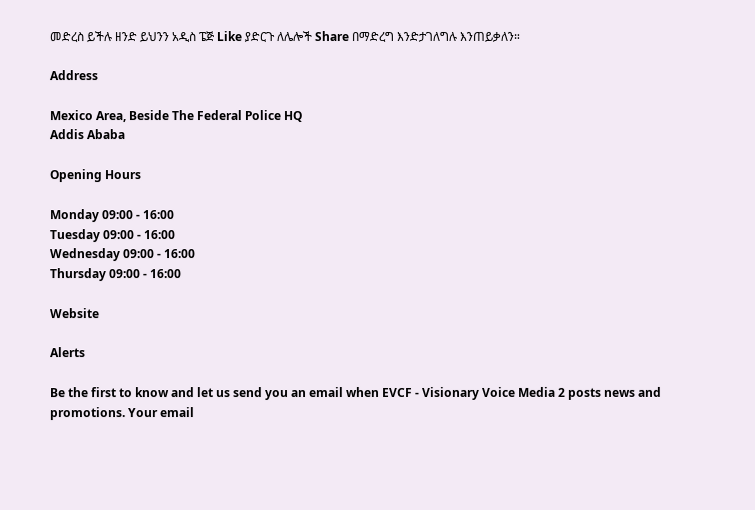መድረስ ይችሉ ዘንድ ይህንን አዲስ ፔጅ Like ያድርጉ ለሌሎች Share በማድረግ እንድታገለግሉ እንጠይቃለን።

Address

Mexico Area, Beside The Federal Police HQ
Addis Ababa

Opening Hours

Monday 09:00 - 16:00
Tuesday 09:00 - 16:00
Wednesday 09:00 - 16:00
Thursday 09:00 - 16:00

Website

Alerts

Be the first to know and let us send you an email when EVCF - Visionary Voice Media 2 posts news and promotions. Your email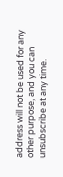address will not be used for any other purpose, and you can unsubscribe at any time.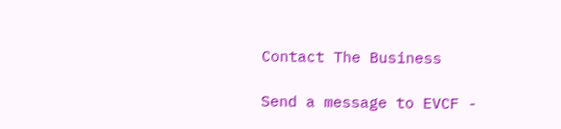Contact The Business

Send a message to EVCF -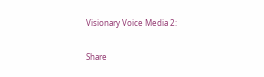Visionary Voice Media 2:

Share